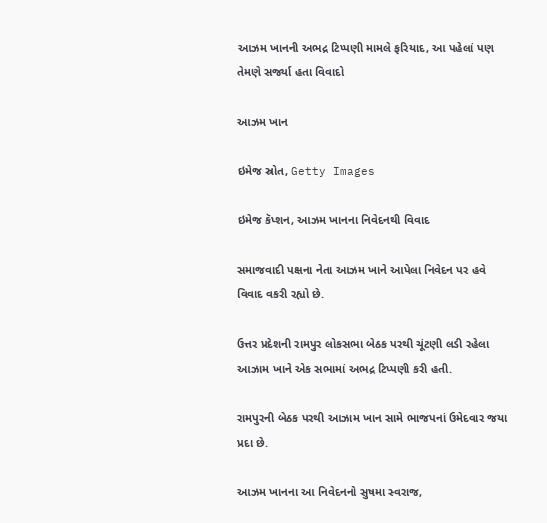આઝમ ખાનની અભદ્ર ટિપ્પણી મામલે ફરિયાદ, આ પહેલાં પણ તેમણે સર્જ્યા હતા વિવાદો

આઝમ ખાન

ઇમેજ સ્રોત, Getty Images

ઇમેજ કૅપ્શન, આઝમ ખાનના નિવેદનથી વિવાદ

સમાજવાદી પક્ષના નેતા આઝમ ખાને આપેલા નિવેદન પર હવે વિવાદ વકરી રહ્યો છે.

ઉત્તર પ્રદેશની રામપુર લોકસભા બેઠક પરથી ચૂંટણી લડી રહેલા આઝામ ખાને એક સભામાં અભદ્ર ટિપ્પણી કરી હતી.

રામપુરની બેઠક પરથી આઝામ ખાન સામે ભાજપનાં ઉમેદવાર જયા પ્રદા છે.

આઝમ ખાનના આ નિવેદનનો સુષમા સ્વરાજ,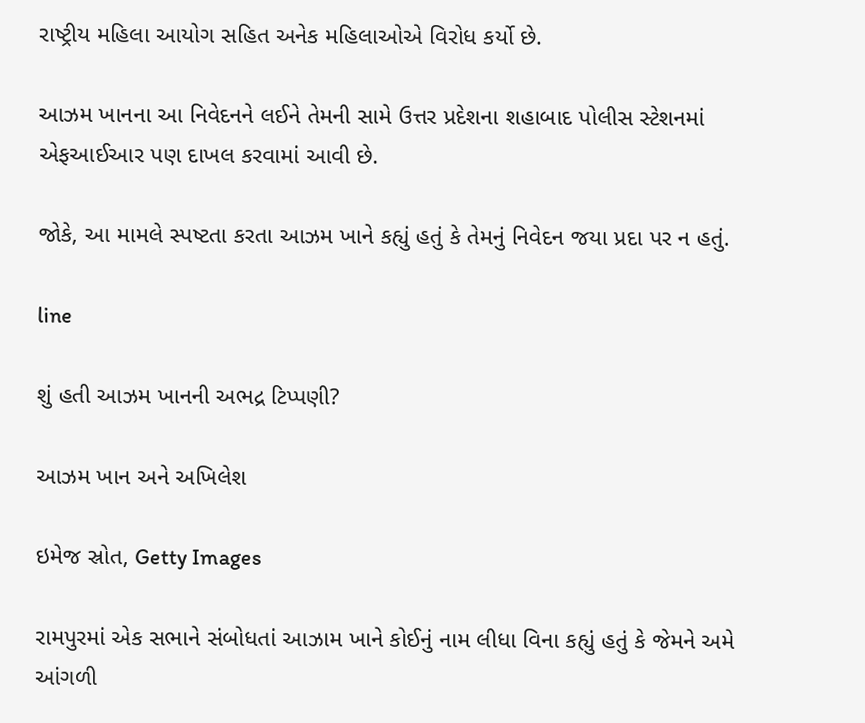રાષ્ટ્રીય મહિલા આયોગ સહિત અનેક મહિલાઓએ વિરોધ કર્યો છે.

આઝમ ખાનના આ નિવેદનને લઈને તેમની સામે ઉત્તર પ્રદેશના શહાબાદ પોલીસ સ્ટેશનમાં એફઆઈઆર પણ દાખલ કરવામાં આવી છે.

જોકે, આ મામલે સ્પષ્ટતા કરતા આઝમ ખાને કહ્યું હતું કે તેમનું નિવેદન જયા પ્રદા પર ન હતું.

line

શું હતી આઝમ ખાનની અભદ્ર ટિપ્પણી?

આઝમ ખાન અને અખિલેશ

ઇમેજ સ્રોત, Getty Images

રામપુરમાં એક સભાને સંબોધતાં આઝામ ખાને કોઈનું નામ લીધા વિના કહ્યું હતું કે જેમને અમે આંગળી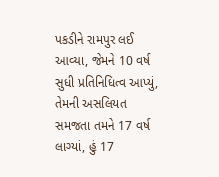પકડીને રામપુર લઈ આવ્યા, જેમને 10 વર્ષ સુધી પ્રતિનિધિત્વ આપ્યું, તેમની અસલિયત સમજતા તમને 17 વર્ષ લાગ્યાં, હું 17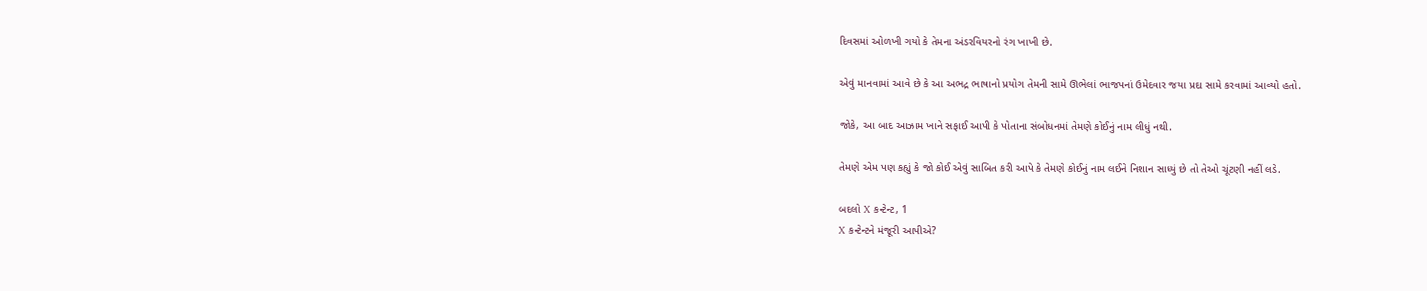દિવસમાં ઓળખી ગયો કે તેમના અંડરવિયરનો રંગ ખાખી છે.

એવું માનવામાં આવે છે કે આ અભદ્ર ભાષાનો પ્રયોગ તેમની સામે ઊભેલાં ભાજપનાં ઉમેદવાર જયા પ્રદા સામે કરવામાં આવ્યો હતો.

જોકે, આ બાદ આઝામ ખાને સફાઈ આપી કે પોતાના સંબોધનમાં તેમણે કોઈનું નામ લીધું નથી.

તેમણે એમ પણ કહ્યું કે જો કોઈ એવું સાબિત કરી આપે કે તેમણે કોઈનું નામ લઈને નિશાન સાધ્યું છે તો તેઓ ચૂંટણી નહીં લડે.

બદલો X કન્ટેન્ટ, 1
X કન્ટેન્ટને મંજૂરી આપીએ?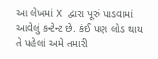આ લેખમાં X દ્વારા પૂરું પાડવામાં આવેલું કન્ટેન્ટ છે. કંઈ પણ લોડ થાય તે પહેલાં અમે તમારી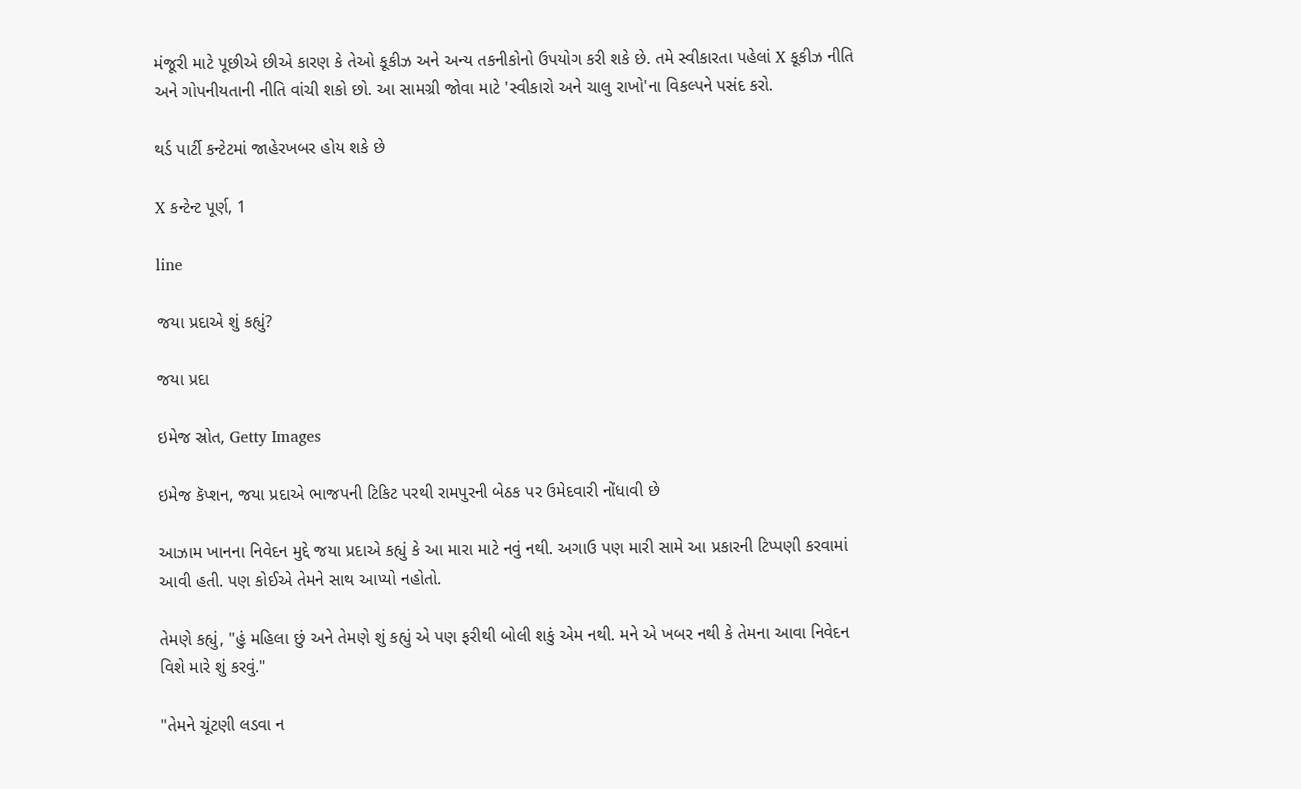મંજૂરી માટે પૂછીએ છીએ કારણ કે તેઓ કૂકીઝ અને અન્ય તકનીકોનો ઉપયોગ કરી શકે છે. તમે સ્વીકારતા પહેલાં X કૂકીઝ નીતિ અને ગોપનીયતાની નીતિ વાંચી શકો છો. આ સામગ્રી જોવા માટે 'સ્વીકારો અને ચાલુ રાખો'ના વિકલ્પને પસંદ કરો.

થર્ડ પાર્ટી કન્ટેટમાં જાહેરખબર હોય શકે છે

X કન્ટેન્ટ પૂર્ણ, 1

line

જયા પ્રદાએ શું કહ્યું?

જયા પ્રદા

ઇમેજ સ્રોત, Getty Images

ઇમેજ કૅપ્શન, જયા પ્રદાએ ભાજપની ટિકિટ પરથી રામપુરની બેઠક પર ઉમેદવારી નોંધાવી છે

આઝામ ખાનના નિવેદન મુદ્દે જયા પ્રદાએ કહ્યું કે આ મારા માટે નવું નથી. અગાઉ પણ મારી સામે આ પ્રકારની ટિપ્પણી કરવામાં આવી હતી. પણ કોઈએ તેમને સાથ આપ્યો નહોતો.

તેમણે કહ્યું, "હું મહિલા છું અને તેમણે શું કહ્યું એ પણ ફરીથી બોલી શકું એમ નથી. મને એ ખબર નથી કે તેમના આવા નિવેદન વિશે મારે શું કરવું."

"તેમને ચૂંટણી લડવા ન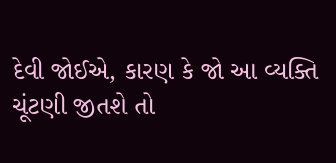દેવી જોઈએ, કારણ કે જો આ વ્યક્તિ ચૂંટણી જીતશે તો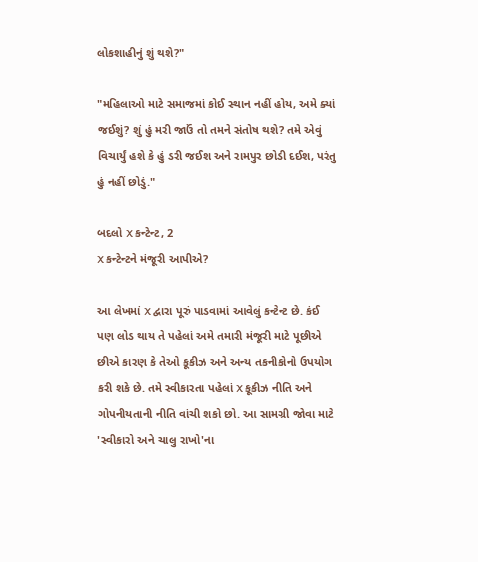લોકશાહીનું શું થશે?"

"મહિલાઓ માટે સમાજમાં કોઈ સ્થાન નહીં હોય, અમે ક્યાં જઈશું? શું હું મરી જાઉં તો તમને સંતોષ થશે? તમે એવું વિચાર્યું હશે કે હું ડરી જઈશ અને રામપુર છોડી દઈશ, પરંતુ હું નહીં છોડું."

બદલો X કન્ટેન્ટ, 2
X કન્ટેન્ટને મંજૂરી આપીએ?

આ લેખમાં X દ્વારા પૂરું પાડવામાં આવેલું કન્ટેન્ટ છે. કંઈ પણ લોડ થાય તે પહેલાં અમે તમારી મંજૂરી માટે પૂછીએ છીએ કારણ કે તેઓ કૂકીઝ અને અન્ય તકનીકોનો ઉપયોગ કરી શકે છે. તમે સ્વીકારતા પહેલાં X કૂકીઝ નીતિ અને ગોપનીયતાની નીતિ વાંચી શકો છો. આ સામગ્રી જોવા માટે 'સ્વીકારો અને ચાલુ રાખો'ના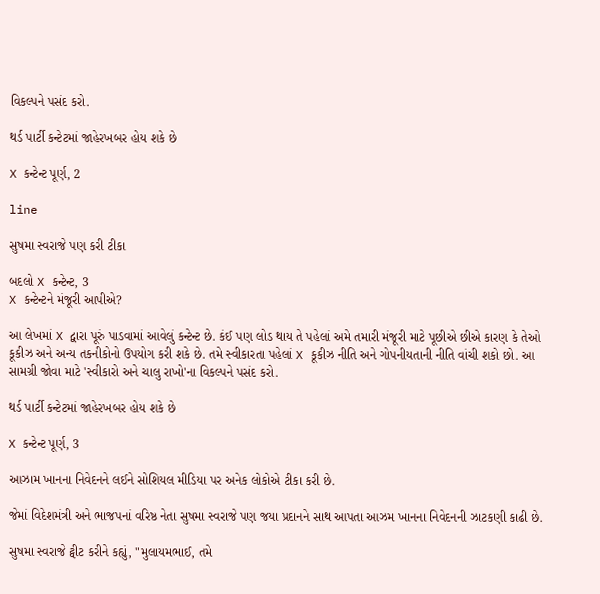વિકલ્પને પસંદ કરો.

થર્ડ પાર્ટી કન્ટેટમાં જાહેરખબર હોય શકે છે

X કન્ટેન્ટ પૂર્ણ, 2

line

સુષમા સ્વરાજે પણ કરી ટીકા

બદલો X કન્ટેન્ટ, 3
X કન્ટેન્ટને મંજૂરી આપીએ?

આ લેખમાં X દ્વારા પૂરું પાડવામાં આવેલું કન્ટેન્ટ છે. કંઈ પણ લોડ થાય તે પહેલાં અમે તમારી મંજૂરી માટે પૂછીએ છીએ કારણ કે તેઓ કૂકીઝ અને અન્ય તકનીકોનો ઉપયોગ કરી શકે છે. તમે સ્વીકારતા પહેલાં X કૂકીઝ નીતિ અને ગોપનીયતાની નીતિ વાંચી શકો છો. આ સામગ્રી જોવા માટે 'સ્વીકારો અને ચાલુ રાખો'ના વિકલ્પને પસંદ કરો.

થર્ડ પાર્ટી કન્ટેટમાં જાહેરખબર હોય શકે છે

X કન્ટેન્ટ પૂર્ણ, 3

આઝામ ખાનના નિવેદનને લઈને સોશિયલ મીડિયા પર અનેક લોકોએ ટીકા કરી છે.

જેમાં વિદેશમંત્રી અને ભાજપનાં વરિષ્ઠ નેતા સુષમા સ્વરાજે પણ જયા પ્રદાનને સાથ આપતા આઝમ ખાનના નિવેદનની ઝાટકણી કાઢી છે.

સુષમા સ્વરાજે ટ્વીટ કરીને કહ્યું, "મુલાયમભાઈ, તમે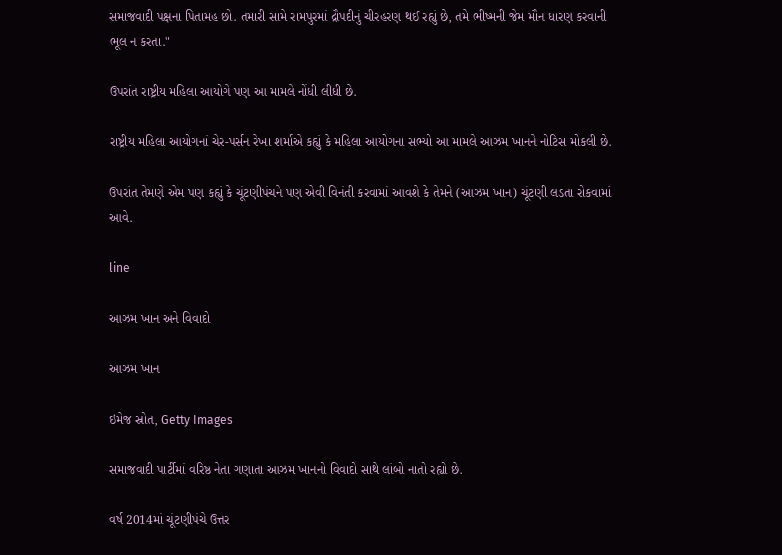સમાજવાદી પક્ષના પિતામહ છો. તમારી સામે રામપુરમાં દ્રૌપદીનું ચીરહરણ થઈ રહ્યું છે, તમે ભીષ્મની જેમ મૌન ધારણ કરવાની ભૂલ ન કરતા."

ઉપરાંત રાષ્ટ્રીય મહિલા આયોગે પણ આ મામલે નોંધી લીધી છે.

રાષ્ટ્રીય મહિલા આયોગનાં ચેર-પર્સન રેખા શર્માએ કહ્યું કે મહિલા આયોગના સભ્યો આ મામલે આઝમ ખાનને નોટિસ મોકલી છે.

ઉપરાંત તેમણે એમ પણ કહ્યું કે ચૂંટણીપંચને પણ એવી વિનંતી કરવામાં આવશે કે તેમને (આઝમ ખાન) ચૂંટણી લડતા રોકવામાં આવે.

line

આઝમ ખાન અને વિવાદો

આઝમ ખાન

ઇમેજ સ્રોત, Getty Images

સમાજવાદી પાર્ટીમાં વરિષ્ઠ નેતા ગણાતા આઝમ ખાનનો વિવાદો સાથે લાંબો નાતો રહ્યો છે.

વર્ષ 2014માં ચૂંટણીપંચે ઉત્તર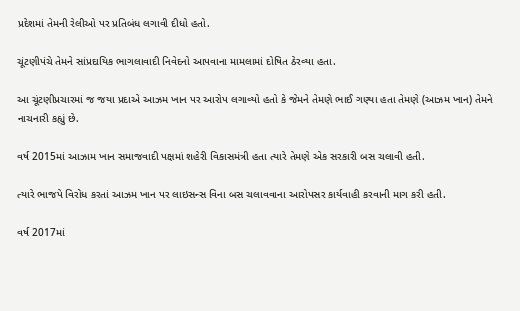પ્રદેશમાં તેમની રેલીઓ પર પ્રતિબંધ લગાવી દીધો હતો.

ચૂંટણીપંચે તેમને સાંપ્રદાયિક ભાગલાવાદી નિવેદનો આપવાના મામલામાં દોષિત ઠેરવ્યા હતા.

આ ચૂંટણીપ્રચારમાં જ જયા પ્રદાએ આઝમ ખાન પર આરોપ લગાવ્યો હતો કે જેમને તેમણે ભાઈ ગણ્યા હતા તેમણે (આઝમ ખાન) તેમને નાચનારી કહ્યું છે.

વર્ષ 2015માં આઝામ ખાન સમાજવાદી પક્ષમાં શહેરી વિકાસમંત્રી હતા ત્યારે તેમણે એક સરકારી બસ ચલાવી હતી.

ત્યારે ભાજપે વિરોધ કરતાં આઝમ ખાન પર લાઇસન્સ વિના બસ ચલાવવાના આરોપસર કાર્યવાહી કરવાની માગ કરી હતી.

વર્ષ 2017માં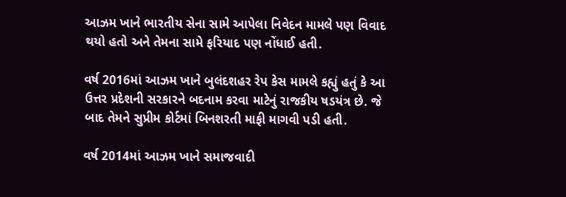આઝમ ખાને ભારતીય સેના સામે આપેલા નિવેદન મામલે પણ વિવાદ થયો હતો અને તેમના સામે ફરિયાદ પણ નોંધાઈ હતી.

વર્ષ 2016માં આઝમ ખાને બુલંદશહર રેપ કેસ મામલે કહ્યું હતું કે આ ઉત્તર પ્રદેશની સરકારને બદનામ કરવા માટેનું રાજકીય ષડયંત્ર છે. જે બાદ તેમને સુપ્રીમ કોર્ટમાં બિનશરતી માફી માગવી પડી હતી.

વર્ષ 2014માં આઝમ ખાને સમાજવાદી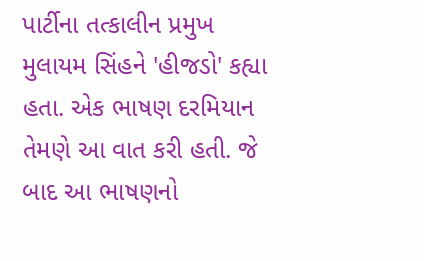પાર્ટીના તત્કાલીન પ્રમુખ મુલાયમ સિંહને 'હીજડો' કહ્યા હતા. એક ભાષણ દરમિયાન તેમણે આ વાત કરી હતી. જે બાદ આ ભાષણનો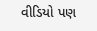વીડિયો પણ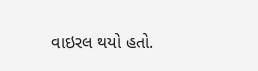વાઇરલ થયો હતો.